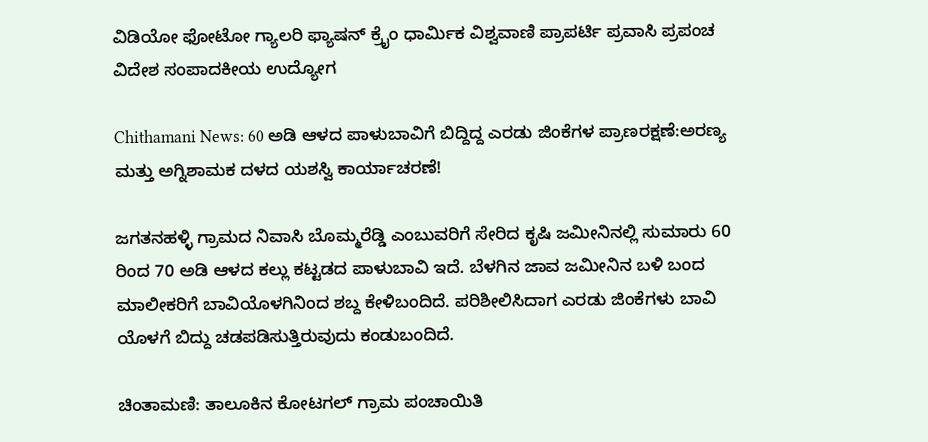ವಿಡಿಯೋ ಫೋಟೋ ಗ್ಯಾಲರಿ ಫ್ಯಾಷನ್ ಕ್ರೈಂ ಧಾರ್ಮಿಕ ವಿಶ್ವವಾಣಿ ಪ್ರಾಪರ್ಟಿ ಪ್ರವಾಸಿ ಪ್ರಪಂಚ ವಿದೇಶ ಸಂಪಾದಕೀಯ ಉದ್ಯೋಗ

Chithamani News: 60 ಅಡಿ ಆಳದ ಪಾಳುಬಾವಿಗೆ ಬಿದ್ದಿದ್ದ ಎರಡು ಜಿಂಕೆಗಳ ಪ್ರಾಣರಕ್ಷಣೆ:ಅರಣ್ಯ ಮತ್ತು ಅಗ್ನಿಶಾಮಕ ದಳದ ಯಶಸ್ವಿ ಕಾರ್ಯಾಚರಣೆ!

ಜಗತನಹಳ್ಳಿ ಗ್ರಾಮದ ನಿವಾಸಿ ಬೊಮ್ಮರೆಡ್ಡಿ ಎಂಬುವರಿಗೆ ಸೇರಿದ ಕೃಷಿ ಜಮೀನಿನಲ್ಲಿ ಸುಮಾರು 60 ರಿಂದ 70 ಅಡಿ ಆಳದ ಕಲ್ಲು ಕಟ್ಟಡದ ಪಾಳುಬಾವಿ ಇದೆ. ಬೆಳಗಿನ ಜಾವ ಜಮೀನಿನ ಬಳಿ ಬಂದ ಮಾಲೀಕರಿಗೆ ಬಾವಿಯೊಳಗಿನಿಂದ ಶಬ್ದ ಕೇಳಿಬಂದಿದೆ. ಪರಿಶೀಲಿಸಿದಾಗ ಎರಡು ಜಿಂಕೆಗಳು ಬಾವಿ ಯೊಳಗೆ ಬಿದ್ದು ಚಡಪಡಿಸುತ್ತಿರುವುದು ಕಂಡುಬಂದಿದೆ.

ಚಿಂತಾಮಣಿ: ತಾಲೂಕಿನ ಕೋಟಗಲ್ ಗ್ರಾಮ ಪಂಚಾಯಿತಿ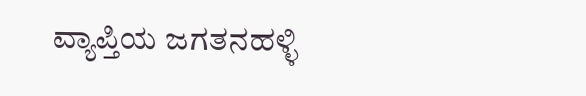ವ್ಯಾಪ್ತಿಯ ಜಗತನಹಳ್ಳಿ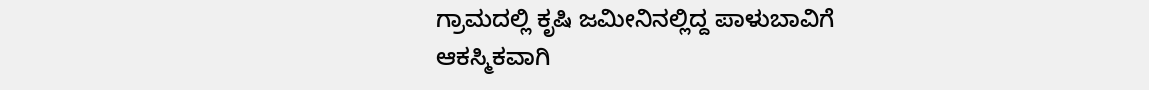ಗ್ರಾಮದಲ್ಲಿ ಕೃಷಿ ಜಮೀನಿನಲ್ಲಿದ್ದ ಪಾಳುಬಾವಿಗೆ ಆಕಸ್ಮಿಕವಾಗಿ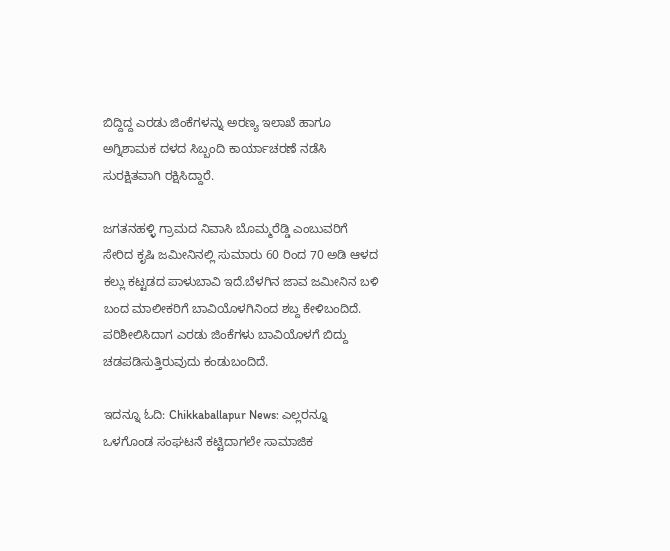ಬಿದ್ದಿದ್ದ ಎರಡು ಜಿಂಕೆಗಳನ್ನು ಅರಣ್ಯ ಇಲಾಖೆ ಹಾಗೂ ಅಗ್ನಿಶಾಮಕ ದಳದ ಸಿಬ್ಬಂದಿ ಕಾರ್ಯಾಚರಣೆ ನಡೆಸಿ ಸುರಕ್ಷಿತವಾಗಿ ರಕ್ಷಿಸಿದ್ದಾರೆ.

ಜಗತನಹಳ್ಳಿ ಗ್ರಾಮದ ನಿವಾಸಿ ಬೊಮ್ಮರೆಡ್ಡಿ ಎಂಬುವರಿಗೆ ಸೇರಿದ ಕೃಷಿ ಜಮೀನಿನಲ್ಲಿ ಸುಮಾರು 60 ರಿಂದ 70 ಅಡಿ ಆಳದ ಕಲ್ಲು ಕಟ್ಟಡದ ಪಾಳುಬಾವಿ ಇದೆ.ಬೆಳಗಿನ ಜಾವ ಜಮೀನಿನ ಬಳಿ ಬಂದ ಮಾಲೀಕರಿಗೆ ಬಾವಿಯೊಳಗಿನಿಂದ ಶಬ್ದ ಕೇಳಿಬಂದಿದೆ. ಪರಿಶೀಲಿಸಿದಾಗ ಎರಡು ಜಿಂಕೆಗಳು ಬಾವಿಯೊಳಗೆ ಬಿದ್ದು ಚಡಪಡಿಸುತ್ತಿರುವುದು ಕಂಡುಬಂದಿದೆ.

ಇದನ್ನೂ ಓದಿ: Chikkaballapur News: ಎಲ್ಲರನ್ನೂ ಒಳಗೊಂಡ ಸಂಘಟನೆ ಕಟ್ಟಿದಾಗಲೇ ಸಾಮಾಜಿಕ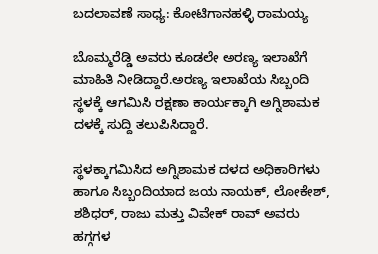ಬದಲಾವಣೆ ಸಾಧ್ಯ: ಕೋಟಿಗಾನಹಳ್ಳಿ ರಾಮಯ್ಯ

ಬೊಮ್ಮರೆಡ್ಡಿ ಅವರು ಕೂಡಲೇ ಅರಣ್ಯ ಇಲಾಖೆಗೆ ಮಾಹಿತಿ ನೀಡಿದ್ದಾರೆ.ಅರಣ್ಯ ಇಲಾಖೆಯ ಸಿಬ್ಬಂದಿ ಸ್ಥಳಕ್ಕೆ ಆಗಮಿಸಿ ರಕ್ಷಣಾ ಕಾರ್ಯಕ್ಕಾಗಿ ಅಗ್ನಿಶಾಮಕ ದಳಕ್ಕೆ ಸುದ್ದಿ ತಲುಪಿಸಿದ್ದಾರೆ.

ಸ್ಥಳಕ್ಕಾಗಮಿಸಿದ ಅಗ್ನಿಶಾಮಕ ದಳದ ಅಧಿಕಾರಿಗಳು ಹಾಗೂ ಸಿಬ್ಬಂದಿಯಾದ ಜಯ ನಾಯಕ್, ಲೋಕೇಶ್, ಶಶಿಧರ್, ರಾಜು ಮತ್ತು ವಿವೇಕ್ ರಾವ್ ಅವರು ಹಗ್ಗಗಳ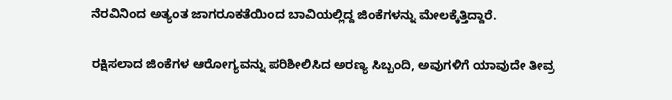ನೆರವಿನಿಂದ ಅತ್ಯಂತ ಜಾಗರೂಕತೆಯಿಂದ ಬಾವಿಯಲ್ಲಿದ್ದ ಜಿಂಕೆಗಳನ್ನು ಮೇಲಕ್ಕೆತ್ತಿದ್ದಾರೆ.

ರಕ್ಷಿಸಲಾದ ಜಿಂಕೆಗಳ ಆರೋಗ್ಯವನ್ನು ಪರಿಶೀಲಿಸಿದ ಅರಣ್ಯ ಸಿಬ್ಬಂದಿ, ಅವುಗಳಿಗೆ ಯಾವುದೇ ತೀವ್ರ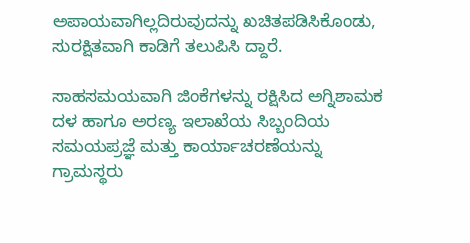ಅಪಾಯವಾಗಿಲ್ಲದಿರುವುದನ್ನು ಖಚಿತಪಡಿಸಿಕೊಂಡು, ಸುರಕ್ಷಿತವಾಗಿ ಕಾಡಿಗೆ ತಲುಪಿಸಿ ದ್ದಾರೆ.

ಸಾಹಸಮಯವಾಗಿ ಜಿಂಕೆಗಳನ್ನು ರಕ್ಷಿಸಿದ ಅಗ್ನಿಶಾಮಕ ದಳ ಹಾಗೂ ಅರಣ್ಯ ಇಲಾಖೆಯ ಸಿಬ್ಬಂದಿಯ ಸಮಯಪ್ರಜ್ಞೆ ಮತ್ತು ಕಾರ್ಯಾಚರಣೆಯನ್ನು ಗ್ರಾಮಸ್ಥರು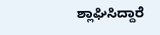ಶ್ಲಾಘಿಸಿದ್ದಾರೆ